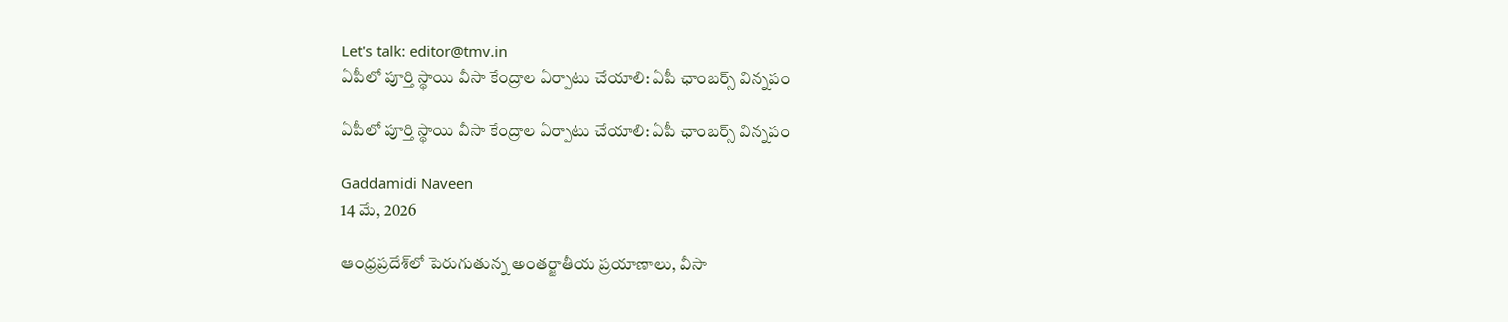Let's talk: editor@tmv.in
ఏపీలో పూర్తి స్థాయి వీసా కేంద్రాల ఏర్పాటు చేయాలి: ఏపీ ఛాంబర్స్ విన్నపం

ఏపీలో పూర్తి స్థాయి వీసా కేంద్రాల ఏర్పాటు చేయాలి: ఏపీ ఛాంబర్స్ విన్నపం

Gaddamidi Naveen
14 మే, 2026

ఆంధ్రప్రదేశ్‌లో పెరుగుతున్న అంతర్జాతీయ ప్రయాణాలు, వీసా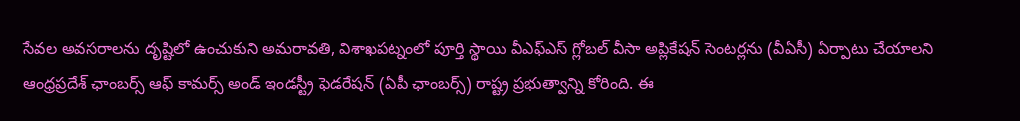సేవల అవసరాలను దృష్టిలో ఉంచుకుని అమరావతి, విశాఖపట్నంలో పూర్తి స్థాయి వీఎఫ్‌ఎస్ గ్లోబల్ వీసా అప్లికేషన్ సెంటర్లను (వీఏసీ) ఏర్పాటు చేయాలని ఆంధ్రప్రదేశ్ ఛాంబర్స్ ఆఫ్ కామర్స్ అండ్ ఇండస్ట్రీ ఫెడరేషన్ (ఏపీ ఛాంబర్స్) రాష్ట్ర ప్రభుత్వాన్ని కోరింది. ఈ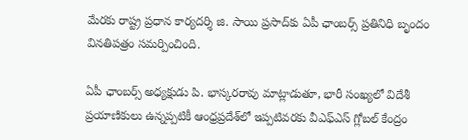మేరకు రాష్ట్ర ప్రధాన కార్యదర్శి జి. సాయి ప్రసాద్‌కు ఏపీ ఛాంబర్స్ ప్రతినిధి బృందం వినతిపత్రం సమర్పించింది.

ఏపీ ఛాంబర్స్ అధ్యక్షుడు పి. భాస్కరరావు మాట్లాడుతూ, భారీ సంఖ్యలో విదేశీ ప్రయాణికులు ఉన్నప్పటికీ ఆంధ్రప్రదేశ్‌లో ఇప్పటివరకు వీఎఫ్‌ఎస్ గ్లోబల్ కేంద్రం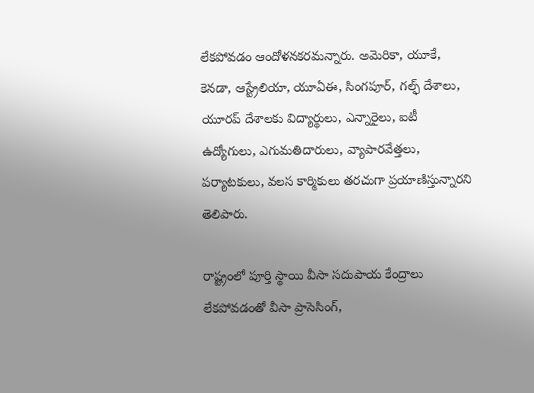లేకపోవడం ఆందోళనకరమన్నారు. అమెరికా, యూకే, కెనడా, ఆస్ట్రేలియా, యూఏఈ, సింగపూర్, గల్ఫ్ దేశాలు, యూరప్ దేశాలకు విద్యార్థులు, ఎన్నారైలు, ఐటీ ఉద్యోగులు, ఎగుమతిదారులు, వ్యాపారవేత్తలు, పర్యాటకులు, వలస కార్మికులు తరచుగా ప్రయాణిస్తున్నారని తెలిపారు.

రాష్ట్రంలో పూర్తి స్థాయి వీసా సదుపాయ కేంద్రాలు లేకపోవడంతో వీసా ప్రాసెసింగ్,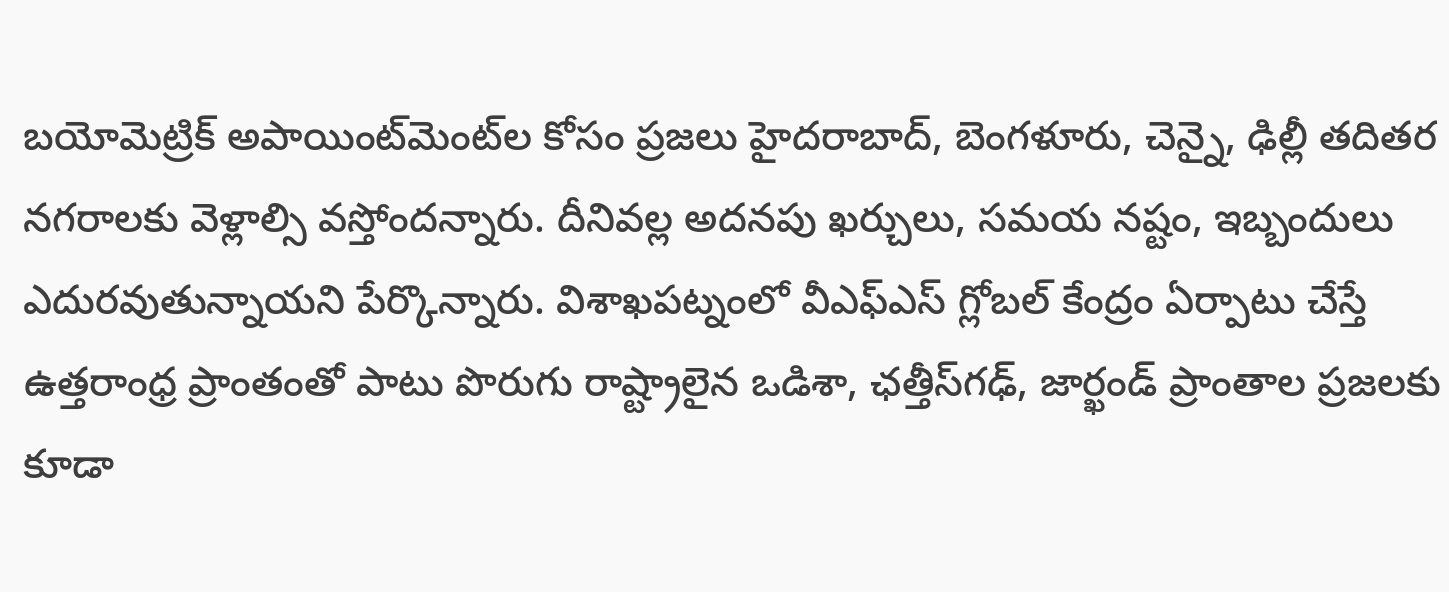బయోమెట్రిక్ అపాయింట్‌మెంట్‌ల కోసం ప్రజలు హైదరాబాద్, బెంగళూరు, చెన్నై, ఢిల్లీ తదితర నగరాలకు వెళ్లాల్సి వస్తోందన్నారు. దీనివల్ల అదనపు ఖర్చులు, సమయ నష్టం, ఇబ్బందులు ఎదురవుతున్నాయని పేర్కొన్నారు. విశాఖపట్నంలో వీఎఫ్‌ఎస్ గ్లోబల్ కేంద్రం ఏర్పాటు చేస్తే ఉత్తరాంధ్ర ప్రాంతంతో పాటు పొరుగు రాష్ట్రాలైన ఒడిశా, ఛత్తీస్‌గఢ్, జార్ఖండ్ ప్రాంతాల ప్రజలకు కూడా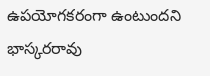ఉపయోగకరంగా ఉంటుందని భాస్కరరావు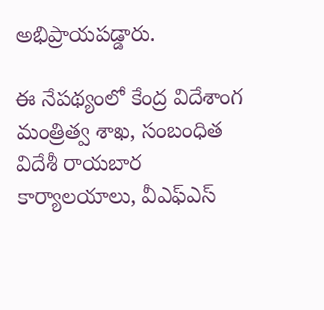అభిప్రాయపడ్డారు.

ఈ నేపథ్యంలో కేంద్ర విదేశాంగ మంత్రిత్వ శాఖ, సంబంధిత విదేశీ రాయబార కార్యాలయాలు, వీఎఫ్‌ఎస్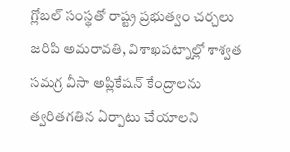గ్లోబల్ సంస్థతో రాష్ట్ర ప్రభుత్వం చర్చలు జరిపి అమరావతి, విశాఖపట్నాల్లో శాశ్వత సమగ్ర వీసా అప్లికేషన్ కేంద్రాలను త్వరితగతిన ఏర్పాటు చేయాలని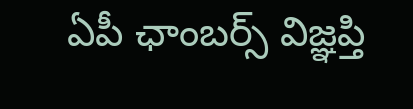ఏపీ ఛాంబర్స్ విజ్ఞప్తి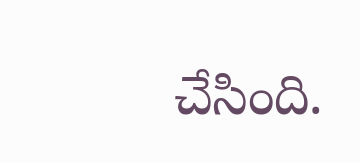చేసింది.